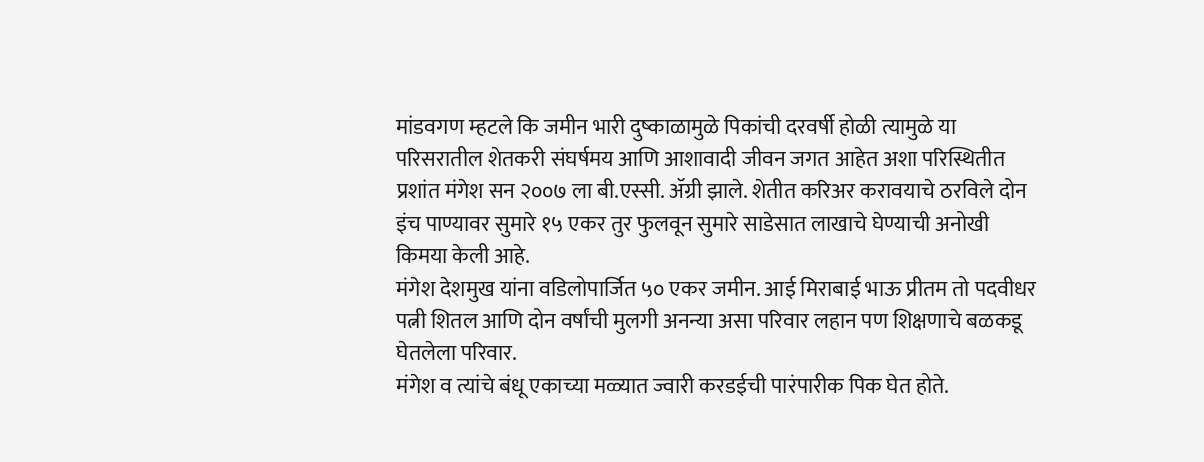मांडवगण म्हटले कि जमीन भारी दुष्काळामुळे पिकांची दरवर्षी होळी त्यामुळे या परिसरातील शेतकरी संघर्षमय आणि आशावादी जीवन जगत आहेत अशा परिस्थितीत प्रशांत मंगेश सन २००७ ला बी.एस्सी. ॲग्री झाले. शेतीत करिअर करावयाचे ठरविले दोन इंच पाण्यावर सुमारे १५ एकर तुर फुलवून सुमारे साडेसात लाखाचे घेण्याची अनोखी किमया केली आहे.
मंगेश देशमुख यांना वडिलोपार्जित ५० एकर जमीन. आई मिराबाई भाऊ प्रीतम तो पदवीधर पत्नी शितल आणि दोन वर्षांची मुलगी अनन्या असा परिवार लहान पण शिक्षणाचे बळकडू घेतलेला परिवार.
मंगेश व त्यांचे बंधू एकाच्या मळ्यात ज्वारी करडईची पारंपारीक पिक घेत होते.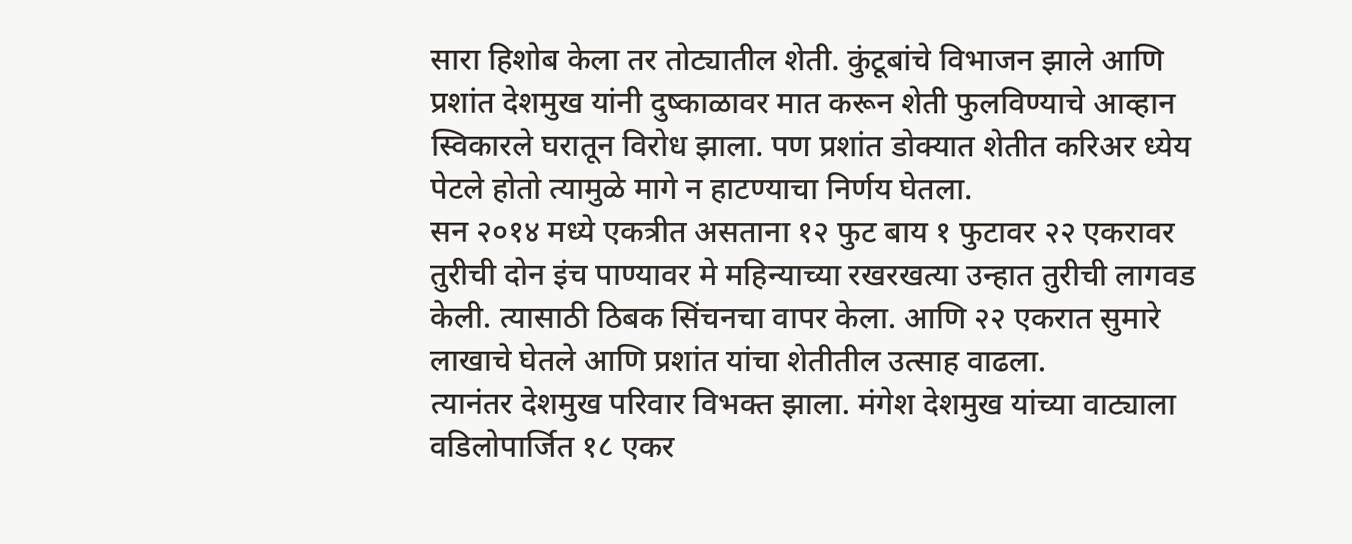सारा हिशोब केला तर तोट्यातील शेती. कुंटूबांचे विभाजन झाले आणि प्रशांत देशमुख यांनी दुष्काळावर मात करून शेती फुलविण्याचे आव्हान स्विकारले घरातून विरोध झाला. पण प्रशांत डोक्यात शेतीत करिअर ध्येय पेटले होतो त्यामुळे मागे न हाटण्याचा निर्णय घेतला.
सन २०१४ मध्ये एकत्रीत असताना १२ फुट बाय १ फुटावर २२ एकरावर तुरीची दोन इंच पाण्यावर मे महिन्याच्या रखरखत्या उन्हात तुरीची लागवड केली. त्यासाठी ठिबक सिंचनचा वापर केला. आणि २२ एकरात सुमारे लाखाचे घेतले आणि प्रशांत यांचा शेतीतील उत्साह वाढला.
त्यानंतर देशमुख परिवार विभक्त झाला. मंगेश देशमुख यांच्या वाट्याला वडिलोपार्जित १८ एकर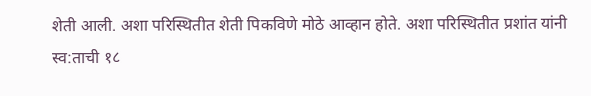शेती आली. अशा परिस्थितीत शेती पिकविणे मोठे आव्हान होते. अशा परिस्थितीत प्रशांत यांनी स्व:ताची १८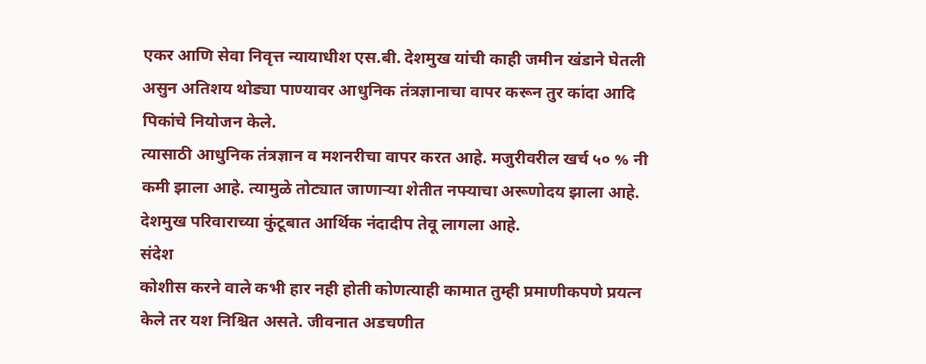एकर आणि सेवा निवृत्त न्यायाधीश एस.बी. देशमुख यांची काही जमीन खंडाने घेतली असुन अतिशय थोड्या पाण्यावर आधुनिक तंत्रज्ञानाचा वापर करून तुर कांदा आदि पिकांचे नियोजन केले.
त्यासाठी आधुनिक तंत्रज्ञान व मशनरीचा वापर करत आहे. मजुरीवरील खर्च ५० % नी कमी झाला आहे. त्यामुळे तोट्यात जाणाऱ्या शेतीत नफ्याचा अरूणोदय झाला आहे. देशमुख परिवाराच्या कुंटूबात आर्थिक नंदादीप तेवू लागला आहे.
संदेश
कोशीस करने वाले कभी हार नही होती कोणत्याही कामात तुम्ही प्रमाणीकपणे प्रयत्न केले तर यश निश्चित असते. जीवनात अडचणीत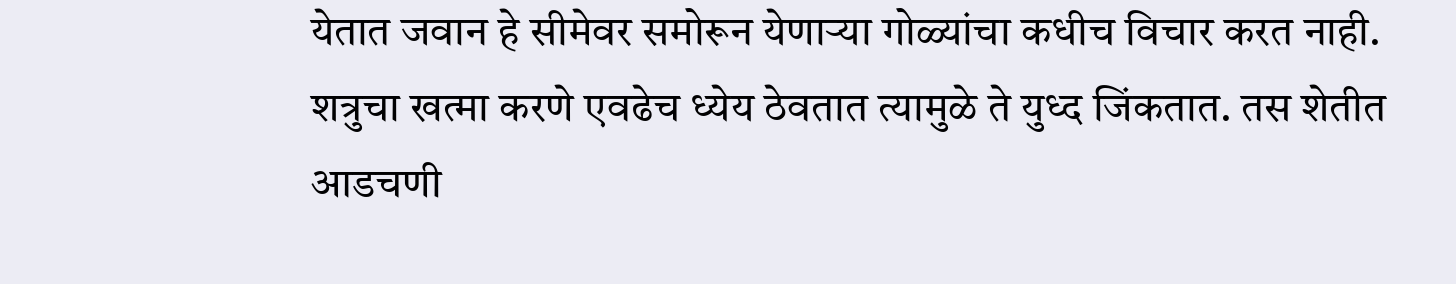येतात जवान हे सीमेवर समोरून येणाऱ्या गोळ्यांचा कधीच विचार करत नाही. शत्रुचा खत्मा करणे एवढेच ध्येय ठेवतात त्यामुळे ते युध्द जिंकतात. तस शेतीत आडचणी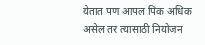येतात पण आपल पिक अधिक असेल तर त्यासाठी नियोजन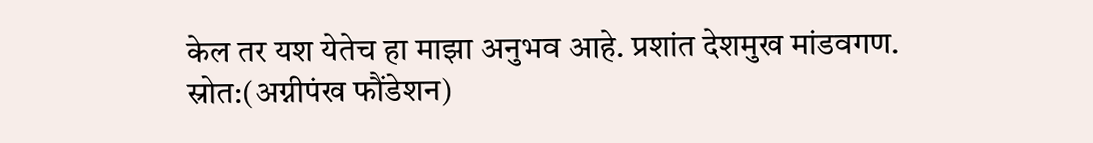केल तर यश येतेच हा माझा अनुभव आहे. प्रशांत देशमुख मांडवगण.
स्रोत:(अग्नीपंख फौंडेशन)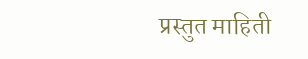प्रस्तुत माहिती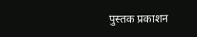पुस्तक प्रकाशन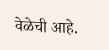वेळेची आहे.